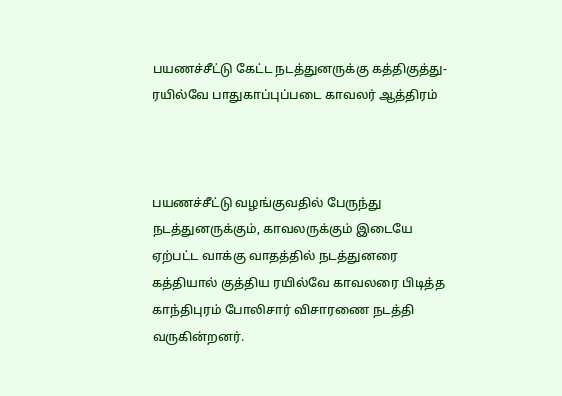பயணச்சீட்டு கேட்ட நடத்துனருக்கு கத்திகுத்து- ரயில்வே பாதுகாப்புப்படை காவலர் ஆத்திரம்



பயணச்சீட்டு வழங்குவதில் பேருந்து நடத்துனருக்கும், காவலருக்கும் இடையே ஏற்பட்ட வாக்கு வாதத்தில் நடத்துனரை கத்தியால் குத்திய ரயில்வே காவலரை பிடித்த காந்திபுரம் போலிசார் விசாரணை நடத்தி வருகின்றனர்.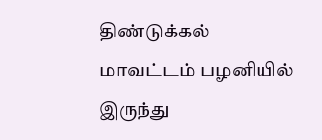திண்டுக்கல் மாவட்டம் பழனியில் இருந்து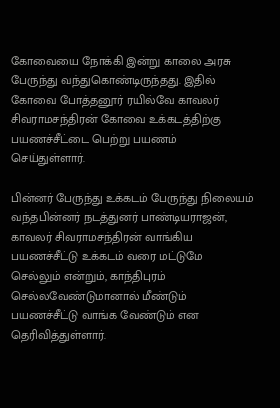கோவையை நோக்கி இன்று காலை அரசு பேருந்து வந்துகொண்டிருந்தது. இதில்  கோவை போத்தனூர் ரயில்வே காவலர் சிவராமசந்திரன் கோவை உக்கடத்திற்கு பயணச்சீட்டை பெற்று பயணம் செய்துள்ளார்.

பின்னர் பேருந்து உக்கடம் பேருந்து நிலையம் வந்தபின்னர் நடத்துனர் பாண்டியராஜன், காவலர் சிவராமசந்திரன் வாங்கிய பயணச்சீட்டு உக்கடம் வரை மட்டுமே செல்லும் என்றும், காந்திபுரம் செல்லவேண்டுமானால் மீண்டும் பயணச்சீட்டு வாங்க வேண்டும் என தெரிவித்துள்ளார்.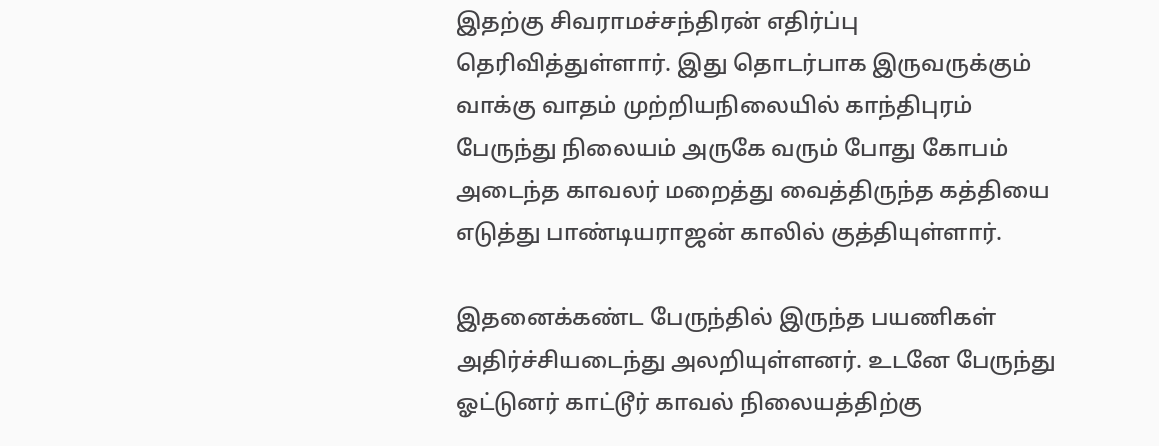இதற்கு சிவராமச்சந்திரன் எதிர்ப்பு தெரிவித்துள்ளார். இது தொடர்பாக இருவருக்கும் வாக்கு வாதம் முற்றியநிலையில் காந்திபுரம் பேருந்து நிலையம் அருகே வரும் போது கோபம் அடைந்த காவலர் மறைத்து வைத்திருந்த கத்தியை எடுத்து பாண்டியராஜன் காலில் குத்தியுள்ளார்.

இதனைக்கண்ட பேருந்தில் இருந்த பயணிகள் அதிர்ச்சியடைந்து அலறியுள்ளனர். உடனே பேருந்து ஓட்டுனர் காட்டூர் காவல் நிலையத்திற்கு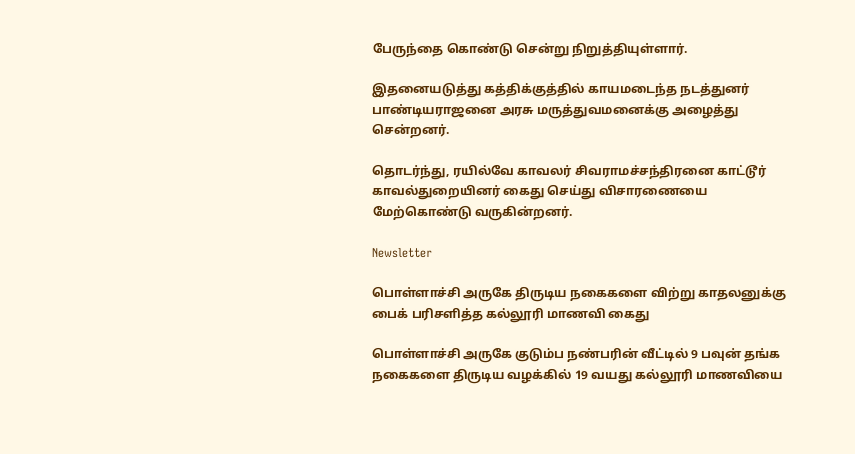பேருந்தை கொண்டு சென்று நிறுத்தியுள்ளார்.

இதனையடுத்து கத்திக்குத்தில் காயமடைந்த நடத்துனர் பாண்டியராஜனை அரசு மருத்துவமனைக்கு அழைத்து சென்றனர்.

தொடர்ந்து, ரயில்வே காவலர் சிவராமச்சந்திரனை காட்டூர் காவல்துறையினர் கைது செய்து விசாரணையை மேற்கொண்டு வருகின்றனர்.

Newsletter

பொள்ளாச்சி அருகே திருடிய நகைகளை விற்று காதலனுக்கு பைக் பரிசளித்த கல்லூரி மாணவி கைது

பொள்ளாச்சி அருகே குடும்ப நண்பரின் வீட்டில் 9 பவுன் தங்க நகைகளை திருடிய வழக்கில் 19 வயது கல்லூரி மாணவியை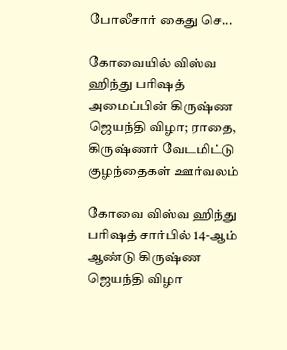போலீசார் கைது செ...

கோவையில் விஸ்வ ஹிந்து பரிஷத் அமைப்பின் கிருஷ்ண ஜெயந்தி விழா; ராதை, கிருஷ்ணர் வேடமிட்டு குழந்தைகள் ஊர்வலம்

கோவை விஸ்வ ஹிந்து பரிஷத் சார்பில் 14-ஆம் ஆண்டு கிருஷ்ண ஜெயந்தி விழா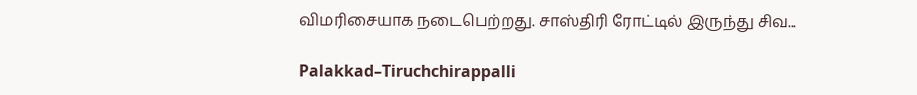விமரிசையாக நடைபெற்றது. சாஸ்திரி ரோட்டில் இருந்து சிவ...

Palakkad–Tiruchchirappalli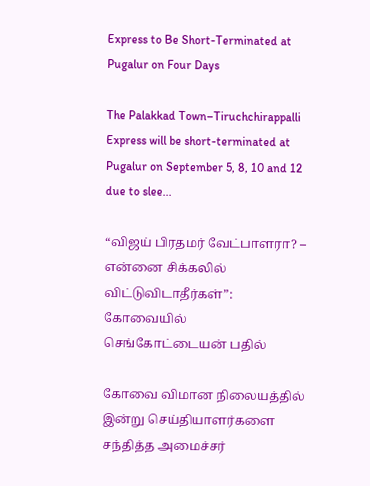Express to Be Short-Terminated at Pugalur on Four Days

The Palakkad Town–Tiruchchirappalli Express will be short-terminated at Pugalur on September 5, 8, 10 and 12 due to slee...

“விஜய் பிரதமர் வேட்பாளரா? – என்னை சிக்கலில் விட்டுவிடாதீர்கள்”: கோவையில் செங்கோட்டையன் பதில்

கோவை விமான நிலையத்தில் இன்று செய்தியாளர்களை சந்தித்த அமைச்சர்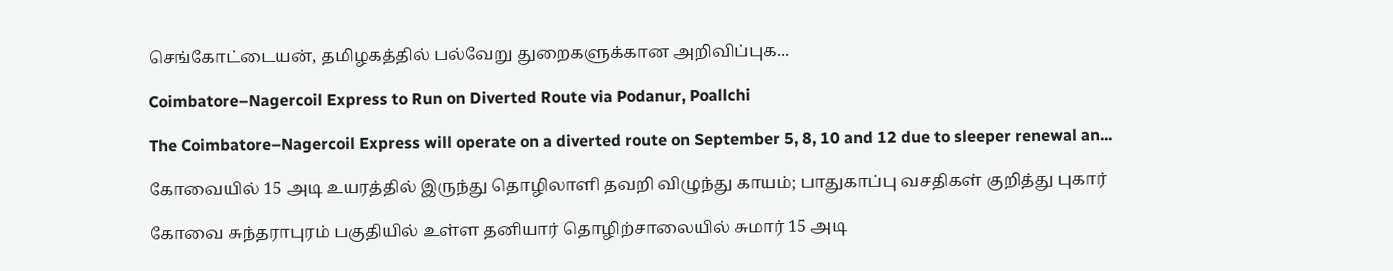செங்கோட்டையன், தமிழகத்தில் பல்வேறு துறைகளுக்கான அறிவிப்புக...

Coimbatore–Nagercoil Express to Run on Diverted Route via Podanur, Poallchi

The Coimbatore–Nagercoil Express will operate on a diverted route on September 5, 8, 10 and 12 due to sleeper renewal an...

கோவையில் 15 அடி உயரத்தில் இருந்து தொழிலாளி தவறி விழுந்து காயம்; பாதுகாப்பு வசதிகள் குறித்து புகார்

கோவை சுந்தராபுரம் பகுதியில் உள்ள தனியார் தொழிற்சாலையில் சுமார் 15 அடி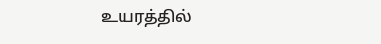உயரத்தில்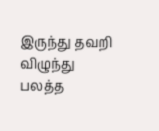இருந்து தவறி விழுந்து பலத்த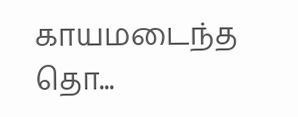காயமடைந்த தொ...